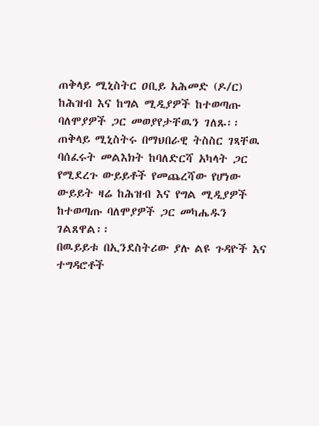ጠቅላይ ሚኒስትር ዐቢይ አሕመድ (ዶ/ር) ከሕዝብ እና ከግል ሚዲያዎች ከተወጣጡ ባለሞያዎች ጋር መወያየታቸዉን ገለጹ፡፡
ጠቅላይ ሚኒስትሩ በማህበራዊ ትስስር ገጻቸዉ ባሰፈሩት መልእክት ከባለድርሻ አካላት ጋር የሚደረጉ ውይይቶች የመጨረሻው የሆነው ውይይት ዛሬ ከሕዝብ እና የግል ሚዲያዎች ከተወጣጡ ባለሞያዎች ጋር መካሔዱን ገልጸዋል፡፡
በዉይይቱ በኢንደስትሪው ያሉ ልዩ ጉዳዮች እና ተግዳሮቶች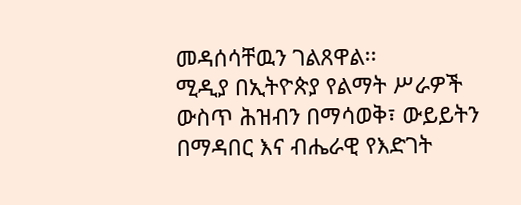መዳሰሳቸዉን ገልጸዋል፡፡
ሚዲያ በኢትዮጵያ የልማት ሥራዎች ውስጥ ሕዝብን በማሳወቅ፣ ውይይትን በማዳበር እና ብሔራዊ የእድገት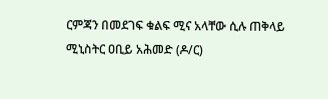ርምጃን በመደገፍ ቁልፍ ሚና አላቸው ሲሉ ጠቅላይ ሚኒስትር ዐቢይ አሕመድ (ዶ/ር)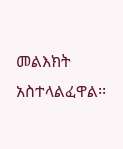መልእክት አስተላልፈዋል፡፡